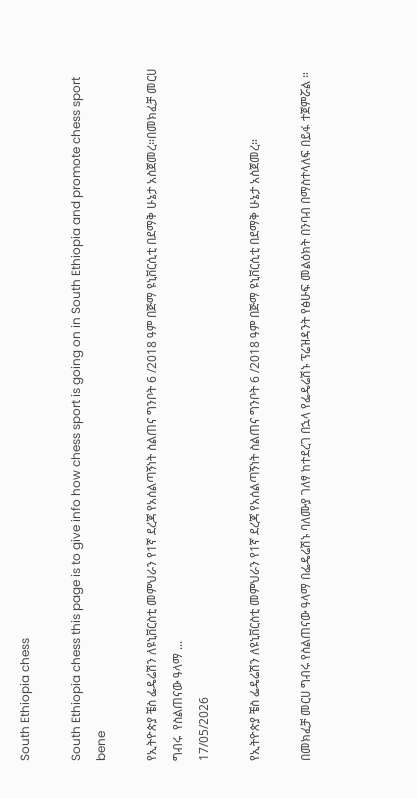South Ethiopia chess

South Ethiopia chess this page is to give info how chess sport is going on in South Ethiopia and promote chess sport bene

የኢትዮጵያ ቼስ ፌዴሬሽን ለዩኒቨርስቲ መምህራን የ1ኛ ደረጃ የአሰልጣኝነት ስልጠና ግንቦት 6 /2018 ዓም በጅማ ዩኒቨርሲቲ በደማቅ ሁኔታ አስጀመረ።በመክፈቻ መርሀ ግብሩ  የስልጠናው ዓላማ ...
17/05/2026

የኢትዮጵያ ቼስ ፌዴሬሽን ለዩኒቨርስቲ መምህራን የ1ኛ ደረጃ የአሰልጣኝነት ስልጠና ግንቦት 6 /2018 ዓም በጅማ ዩኒቨርሲቲ በደማቅ ሁኔታ አስጀመረ።

በመክፈቻ መርሀ ግብሩ የስልጠናው ዓላማ በፌዴሬሽኑ ባለሙያ ገለፃ ከተደረገ በኋላ የፌዴሬሽኑ ፕሬዝዳንት የፅሁፍ መልዕክት በንባብ በማስተላለፍ በይፋ ተጀምሯል ።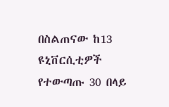በስልጠናው ከ13 ዩኒቨርሲቲዎች የተውጣጡ 30 በላይ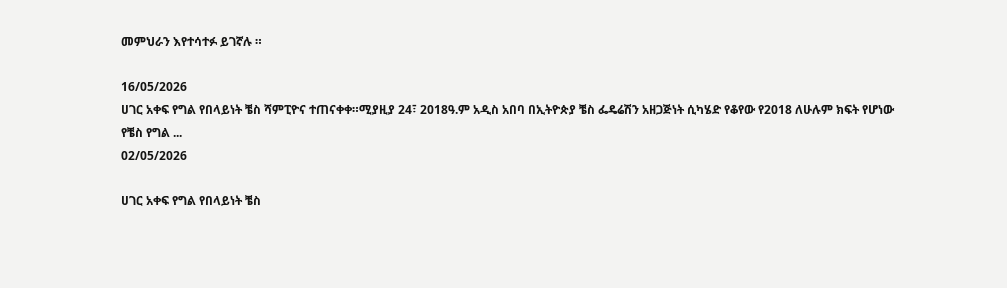መምህራን እየተሳተፉ ይገኛሉ ።

16/05/2026
ሀገር አቀፍ የግል የበላይነት ቼስ ሻምፒዮና ተጠናቀቀ።ሚያዚያ 24፣ 2018ዓ.ም አዲስ አበባ በኢትዮጵያ ቼስ ፌዴሬሽን አዘጋጅነት ሲካሄድ የቆየው የ2018 ለሁሉም ክፍት የሆነው የቼስ የግል ...
02/05/2026

ሀገር አቀፍ የግል የበላይነት ቼስ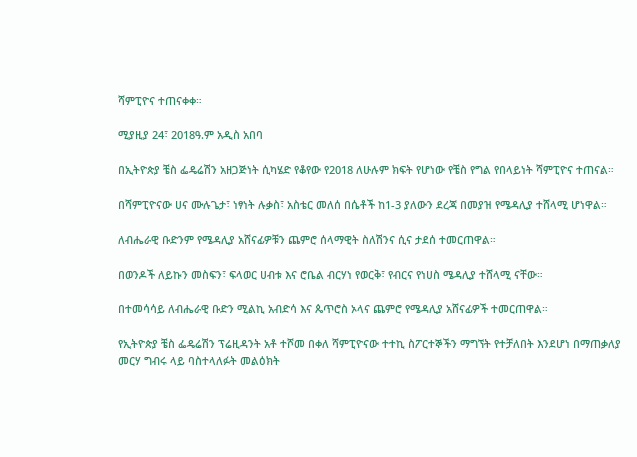ሻምፒዮና ተጠናቀቀ።

ሚያዚያ 24፣ 2018ዓ.ም አዲስ አበባ

በኢትዮጵያ ቼስ ፌዴሬሽን አዘጋጅነት ሲካሄድ የቆየው የ2018 ለሁሉም ክፍት የሆነው የቼስ የግል የበላይነት ሻምፒዮና ተጠናል።

በሻምፒዮናው ሀና ሙሉጌታ፣ ነፃነት ሉቃስ፣ አስቴር መለሰ በሴቶች ከ1-3 ያለውን ደረጃ በመያዝ የሜዳሊያ ተሸላሚ ሆነዋል።

ለብሔራዊ ቡድንም የሜዳሊያ አሸናፊዎቹን ጨምሮ ሰላማዊት ስለሽንና ሲና ታደሰ ተመርጠዋል።

በወንዶች ለይኩን መስፍን፣ ፍላወር ሀብቱ እና ሮቤል ብርሃነ የወርቅ፣ የብርና የነሀስ ሜዳሊያ ተሸላሚ ናቸው።

በተመሳሳይ ለብሔራዊ ቡድን ሚልኪ አብድሳ እና ጴጥሮስ ኦላና ጨምሮ የሜዳሊያ አሸናፊዎች ተመርጠዋል።

የኢትዮጵያ ቼስ ፌዴሬሽን ፕሬዚዳንት አቶ ተሾመ በቀለ ሻምፒዮናው ተተኪ ስፖርተኞችን ማግኘት የተቻለበት እንደሆነ በማጠቃለያ መርሃ ግብሩ ላይ ባስተላለፉት መልዕክት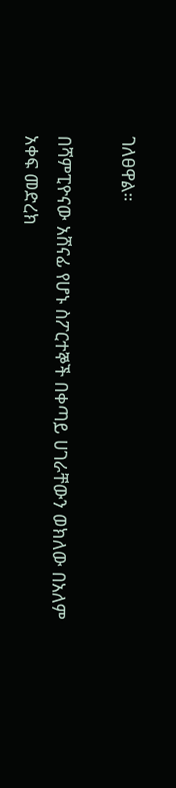ገለፀዋል።

በሻምፒዮናው አሸናፊ የሆኑ ስፖርተኞች በቀጣይ ሀገራቸውን ወክለው በአለም አቀፍ መድረክ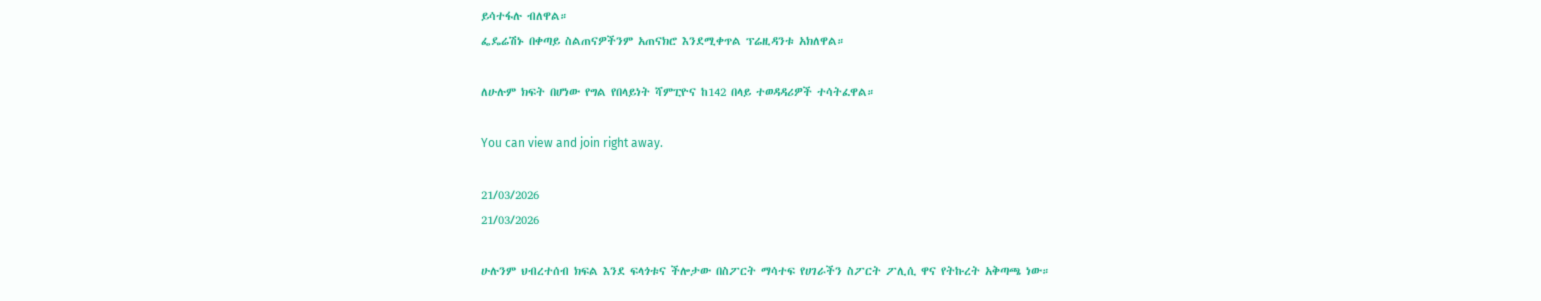ይሳተፋሉ ብለዋል።
ፌዴሬሽኑ በቀጣይ ስልጠናዎችንም አጠናክሮ እንደሚቀጥል ፕሬዚዳንቱ አክለዋል።

ለሁሉም ክፍት በሆነው የግል የበላይነት ሻምፒዮና ከ142 በላይ ተወዳዳሪዎች ተሳትፈዋል።

You can view and join right away.

21/03/2026
21/03/2026

ሁሉንም ህብረተሰብ ክፍል እንደ ፍላጎቱና ችሎታው በስፖርት ማሳተፍ የሀገራችን ስፖርት ፖሊሲ ዋና የትኩረት አቅጣጫ ነው።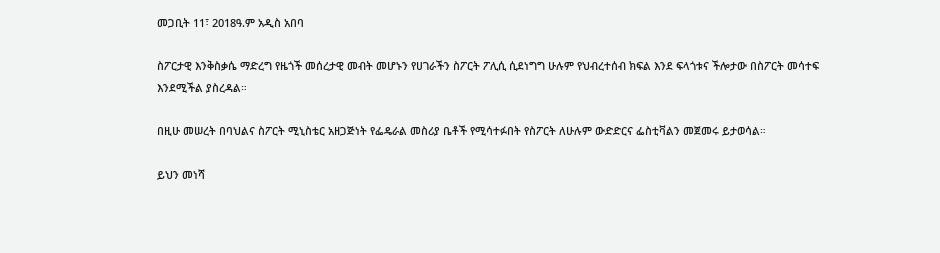መጋቢት 11፣ 2018ዓ.ም አዲስ አበባ

ስፖርታዊ እንቅስቃሴ ማድረግ የዜጎች መሰረታዊ መብት መሆኑን የሀገራችን ስፖርት ፖሊሲ ሲደነግግ ሁሉም የህብረተሰብ ክፍል እንደ ፍላጎቱና ችሎታው በስፖርት መሳተፍ እንደሚችል ያስረዳል።

በዚሁ መሠረት በባህልና ስፖርት ሚኒስቴር አዘጋጅነት የፌዴራል መስሪያ ቤቶች የሚሳተፉበት የስፖርት ለሁሉም ውድድርና ፌስቲቫልን መጀመሩ ይታወሳል።

ይህን መነሻ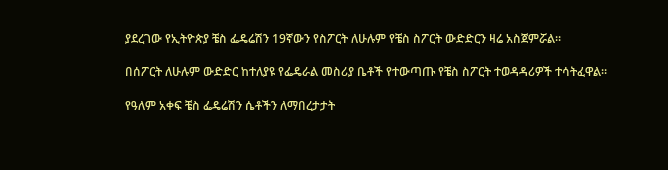ያደረገው የኢትዮጵያ ቼስ ፌዴሬሽን 19ኛውን የስፖርት ለሁሉም የቼስ ስፖርት ውድድርን ዛሬ አስጀምሯል።

በሰፖርት ለሁሉም ውድድር ከተለያዩ የፌዴራል መስሪያ ቤቶች የተውጣጡ የቼስ ስፖርት ተወዳዳሪዎች ተሳትፈዋል።

የዓለም አቀፍ ቼስ ፌዴሬሽን ሴቶችን ለማበረታታት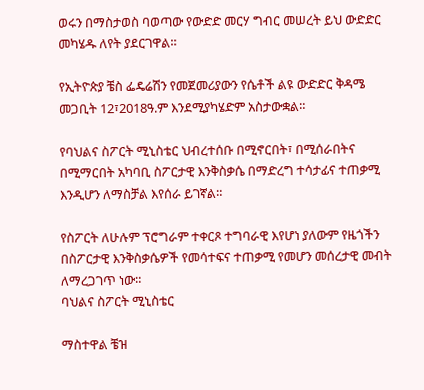ወሩን በማስታወስ ባወጣው የውድድ መርሃ ግብር መሠረት ይህ ውድድር መካሄዱ ለየት ያደርገዋል።

የኢትዮጵያ ቼስ ፌዴሬሽን የመጀመሪያውን የሴቶች ልዩ ውድድር ቅዳሜ መጋቢት 12፣2018ዓ.ም እንደሚያካሄድም አስታውቋል።

የባህልና ስፖርት ሚኒስቴር ህብረተሰቡ በሚኖርበት፣ በሚሰራበትና በሚማርበት አካባቢ ስፖርታዊ እንቅስቃሴ በማድረግ ተሳታፊና ተጠቃሚ እንዲሆን ለማስቻል እየሰራ ይገኛል።

የስፖርት ለሁሉም ፕሮግራም ተቀርጾ ተግባራዊ እየሆነ ያለውም የዜጎችን በስፖርታዊ እንቅስቃሴዎች የመሳተፍና ተጠቃሚ የመሆን መሰረታዊ መብት ለማረጋገጥ ነው።
ባህልና ስፖርት ሚኒስቴር

ማስተዋል ቼዝ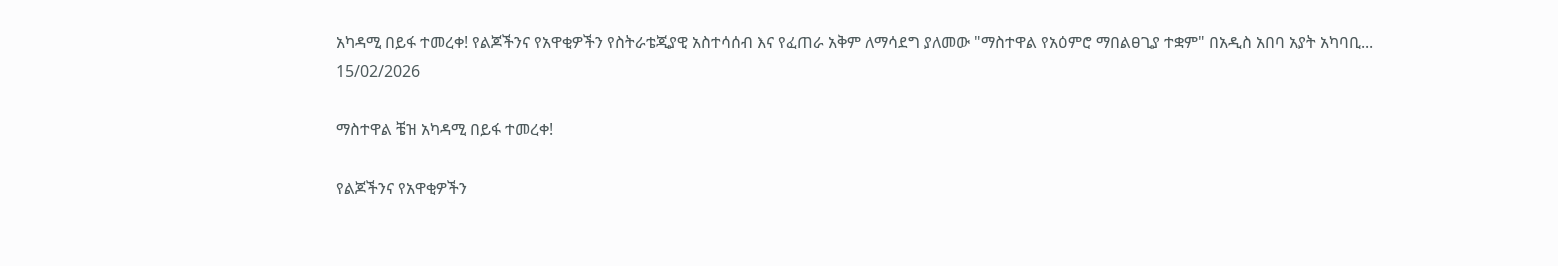አካዳሚ በይፋ ተመረቀ! የልጆችንና የአዋቂዎችን የስትራቴጂያዊ አስተሳሰብ እና የፈጠራ አቅም ለማሳደግ ያለመው "ማስተዋል የአዕምሮ ማበልፀጊያ ተቋም" በአዲስ አበባ አያት አካባቢ...
15/02/2026

ማስተዋል ቼዝ አካዳሚ በይፋ ተመረቀ!

የልጆችንና የአዋቂዎችን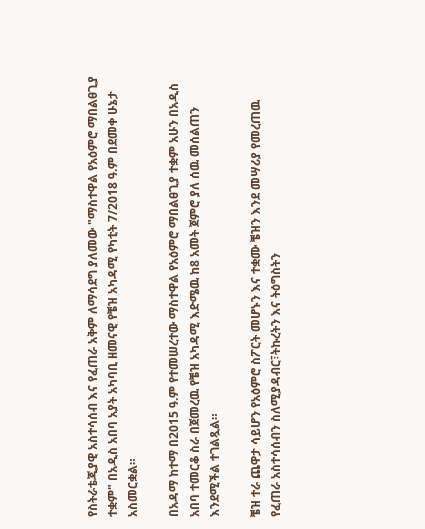የስትራቴጂያዊ አስተሳሰብ እና የፈጠራ አቅም ለማሳደግ ያለመው "ማስተዋል የአዕምሮ ማበልፀጊያ ተቋም" በአዲስ አበባ አያት አካባቢ ዘመናዊ የቼዝ አካዳሚ የካቲት 7/2018 ዓ.ም በደመቀ ሁኔታ አስመርቋል።

በአዳማ ከተማ በ2015 ዓ.ም የተመሠረተው ማስተዋል የአዕምሮ ማበልፀጊያ ተቋም አሁን በአዲስ አበባ ተመርቆ ስራ በጀመረዉ የቼዝ አካዳሚ እድሜዉ ከ8 አመት ጀምሮ ያለ ሰዉ መሰልጠን እንደሚችል ተገልጿል።

ቼዝ ተራ ጨዋታ ሳይሆን የአዕምሮ ስፖርት መሆኑን እና ተቋሙ ቼዝን እንደ መሣሪያ የመረጠዉ የፈጠራ አስተሳሰብን ስለሚያዳብር፣ትኩረትን እና ትዕግስትን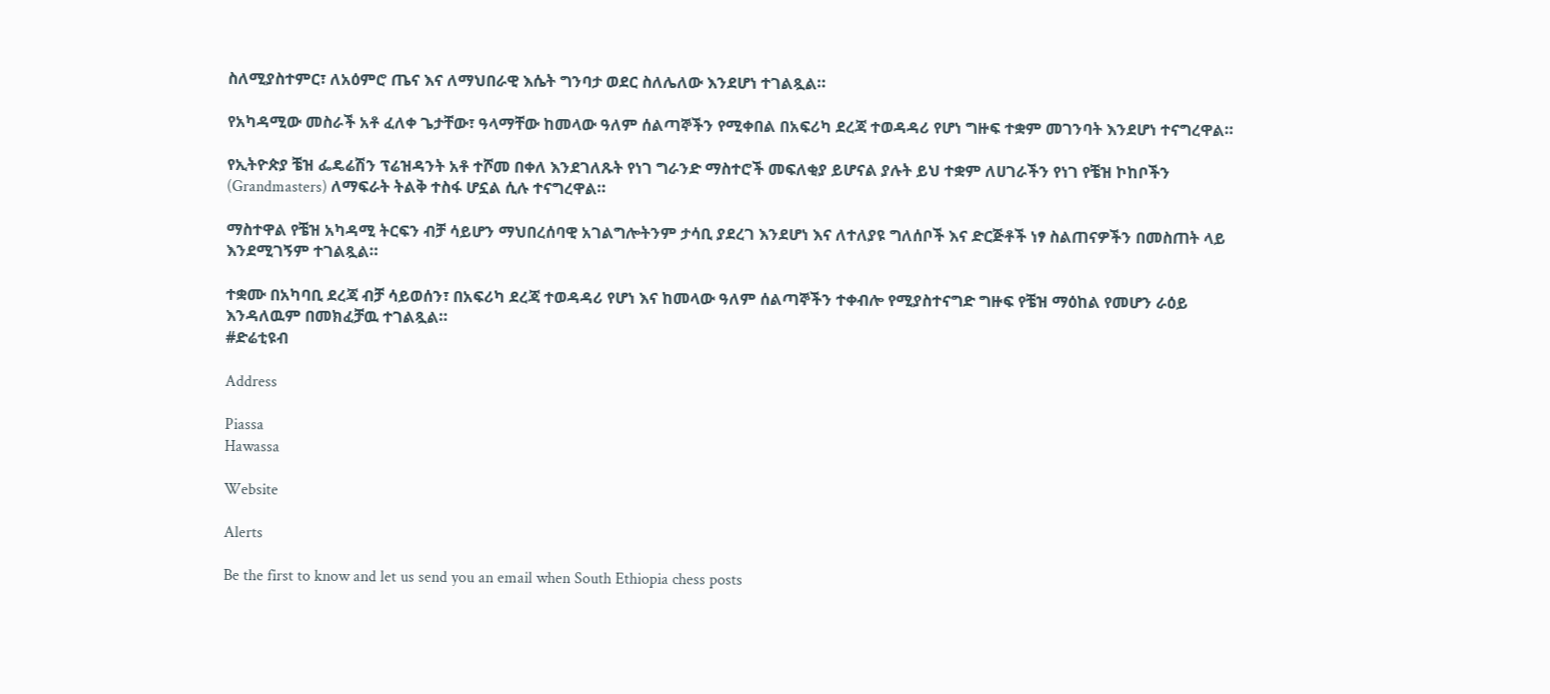ስለሚያስተምር፣ ለአዕምሮ ጤና እና ለማህበራዊ እሴት ግንባታ ወደር ስለሌለው እንደሆነ ተገልጿል።

የአካዳሚው መስራች አቶ ፈለቀ ጌታቸው፣ ዓላማቸው ከመላው ዓለም ሰልጣኞችን የሚቀበል በአፍሪካ ደረጃ ተወዳዳሪ የሆነ ግዙፍ ተቋም መገንባት እንደሆነ ተናግረዋል።

የኢትዮጵያ ቼዝ ፌዴሬሽን ፕሬዝዳንት አቶ ተሾመ በቀለ እንደገለጹት የነገ ግራንድ ማስተሮች መፍለቂያ ይሆናል ያሉት ይህ ተቋም ለሀገራችን የነገ የቼዝ ኮከቦችን (Grandmasters) ለማፍራት ትልቅ ተስፋ ሆኗል ሲሉ ተናግረዋል።

ማስተዋል የቼዝ አካዳሚ ትርፍን ብቻ ሳይሆን ማህበረሰባዊ አገልግሎትንም ታሳቢ ያደረገ እንደሆነ እና ለተለያዩ ግለሰቦች እና ድርጅቶች ነፃ ስልጠናዎችን በመስጠት ላይ እንደሚገኝም ተገልጿል።

ተቋሙ በአካባቢ ደረጃ ብቻ ሳይወሰን፣ በአፍሪካ ደረጃ ተወዳዳሪ የሆነ እና ከመላው ዓለም ሰልጣኞችን ተቀብሎ የሚያስተናግድ ግዙፍ የቼዝ ማዕከል የመሆን ራዕይ እንዳለዉም በመክፈቻዉ ተገልጿል።
#ድሬቲዩብ

Address

Piassa
Hawassa

Website

Alerts

Be the first to know and let us send you an email when South Ethiopia chess posts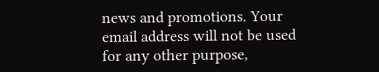news and promotions. Your email address will not be used for any other purpose,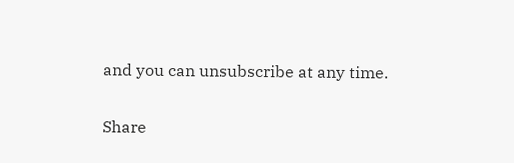and you can unsubscribe at any time.

Share